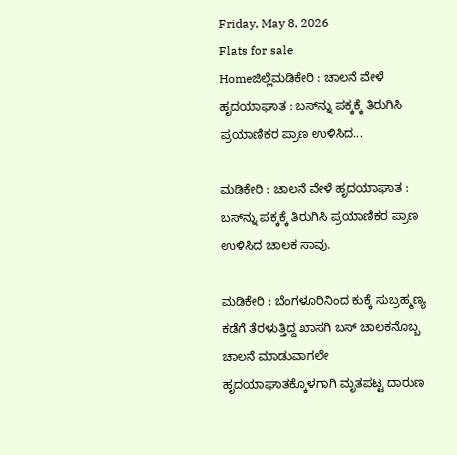Friday, May 8, 2026
Flats for sale
Homeಜಿಲ್ಲೆಮಡಿಕೇರಿ : ಚಾಲನೆ ವೇಳೆ ಹೃದಯಾಘಾತ : ಬಸ್‌ನ್ನು ಪಕ್ಕಕ್ಕೆ ತಿರುಗಿಸಿ ಪ್ರಯಾಣಿಕರ ಪ್ರಾಣ ಉಳಿಸಿದ...

ಮಡಿಕೇರಿ : ಚಾಲನೆ ವೇಳೆ ಹೃದಯಾಘಾತ : ಬಸ್‌ನ್ನು ಪಕ್ಕಕ್ಕೆ ತಿರುಗಿಸಿ ಪ್ರಯಾಣಿಕರ ಪ್ರಾಣ ಉಳಿಸಿದ ಚಾಲಕ ಸಾವು.

ಮಡಿಕೇರಿ : ಬೆಂಗಳೂರಿನಿಂದ ಕುಕ್ಕೆ ಸುಬ್ರಹ್ಮಣ್ಯ ಕಡೆಗೆ ತೆರಳುತ್ತಿದ್ದ ಖಾಸಗಿ ಬಸ್ ಚಾಲಕನೊಬ್ಬ ಚಾಲನೆ ಮಾಡುವಾಗಲೇ ಹೃದಯಾಘಾತಕ್ಕೊಳಗಾಗಿ ಮೃತಪಟ್ಟ ದಾರುಣ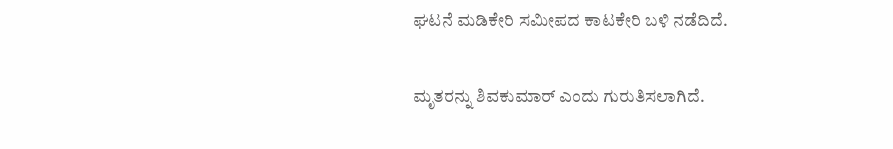ಘಟನೆ ಮಡಿಕೇರಿ ಸಮೀಪದ ಕಾಟಕೇರಿ ಬಳಿ ನಡೆದಿದೆ.

ಮೃತರನ್ನು ಶಿವಕುಮಾರ್ ಎಂದು ಗುರುತಿಸಲಾಗಿದೆ.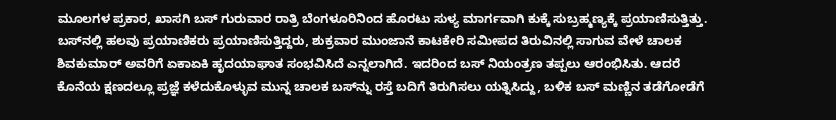ಮೂಲಗಳ ಪ್ರಕಾರ, ಖಾಸಗಿ ಬಸ್ ಗುರುವಾರ ರಾತ್ರಿ ಬೆಂಗಳೂರಿನಿಂದ ಹೊರಟು ಸುಳ್ಯ ಮಾರ್ಗವಾಗಿ ಕುಕ್ಕೆ ಸುಬ್ರಹ್ಮಣ್ಯಕ್ಕೆ ಪ್ರಯಾಣಿಸುತ್ತಿತ್ತು. ಬಸ್‌ನಲ್ಲಿ ಹಲವು ಪ್ರಯಾಣಿಕರು ಪ್ರಯಾಣಿಸುತ್ತಿದ್ದರು, ಶುಕ್ರವಾರ ಮುಂಜಾನೆ ಕಾಟಕೇರಿ ಸಮೀಪದ ತಿರುವಿನಲ್ಲಿ ಸಾಗುವ ವೇಳೆ ಚಾಲಕ ಶಿವಕುಮಾರ್ ಅವರಿಗೆ ಏಕಾಏಕಿ ಹೃದಯಾಘಾತ ಸಂಭವಿಸಿದೆ ಎನ್ನಲಾಗಿದೆ. ಇದರಿಂದ ಬಸ್ ನಿಯಂತ್ರಣ ತಪ್ಪಲು ಆರಂಭಿಸಿತು. ಆದರೆ ಕೊನೆಯ ಕ್ಷಣದಲ್ಲೂ ಪ್ರಜ್ಞೆ ಕಳೆದುಕೊಳ್ಳುವ ಮುನ್ನ ಚಾಲಕ ಬಸ್‌ನ್ನು ರಸ್ತೆ ಬದಿಗೆ ತಿರುಗಿಸಲು ಯತ್ನಿಸಿದ್ದು, ಬಳಿಕ ಬಸ್ ಮಣ್ಣಿನ ತಡೆಗೋಡೆಗೆ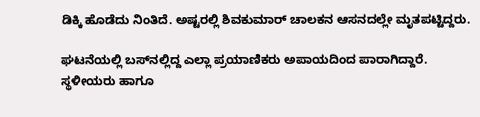ಡಿಕ್ಕಿ ಹೊಡೆದು ನಿಂತಿದೆ. ಅಷ್ಟರಲ್ಲಿ ಶಿವಕುಮಾರ್ ಚಾಲಕನ ಆಸನದಲ್ಲೇ ಮೃತಪಟ್ಟಿದ್ದರು.

ಘಟನೆಯಲ್ಲಿ ಬಸ್‌ನಲ್ಲಿದ್ದ ಎಲ್ಲಾ ಪ್ರಯಾಣಿಕರು ಅಪಾಯದಿಂದ ಪಾರಾಗಿದ್ದಾರೆ. ಸ್ಥಳೀಯರು ಹಾಗೂ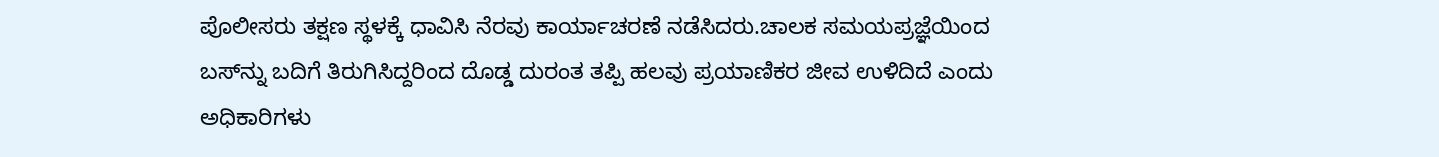ಪೊಲೀಸರು ತಕ್ಷಣ ಸ್ಥಳಕ್ಕೆ ಧಾವಿಸಿ ನೆರವು ಕಾರ್ಯಾಚರಣೆ ನಡೆಸಿದರು.ಚಾಲಕ ಸಮಯಪ್ರಜ್ಞೆಯಿಂದ ಬಸ್‌ನ್ನು ಬದಿಗೆ ತಿರುಗಿಸಿದ್ದರಿಂದ ದೊಡ್ಡ ದುರಂತ ತಪ್ಪಿ ಹಲವು ಪ್ರಯಾಣಿಕರ ಜೀವ ಉಳಿದಿದೆ ಎಂದು ಅಧಿಕಾರಿಗಳು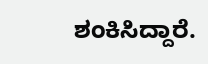ಶಂಕಿಸಿದ್ದಾರೆ.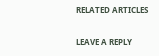RELATED ARTICLES

LEAVE A REPLY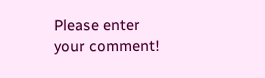Please enter your comment!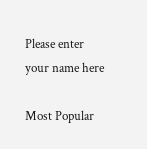Please enter your name here

Most Popular